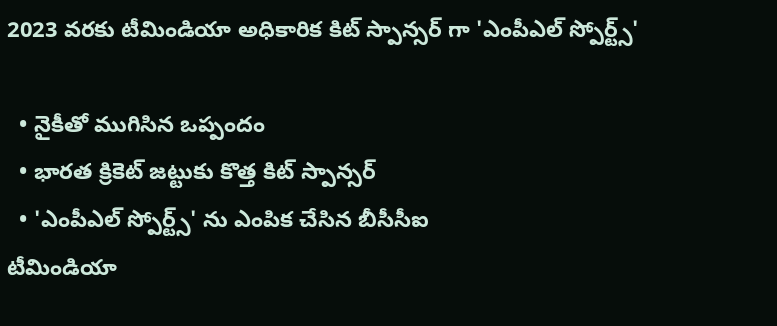2023 వరకు టీమిండియా అధికారిక కిట్ స్పాన్సర్ గా 'ఎంపీఎల్ స్పోర్ట్స్'

  • నైకీతో ముగిసిన ఒప్పందం
  • భారత క్రికెట్ జట్టుకు కొత్త కిట్ స్పాన్సర్
  • 'ఎంపీఎల్ స్పోర్ట్స్' ను ఎంపిక చేసిన బీసీసీఐ
టీమిండియా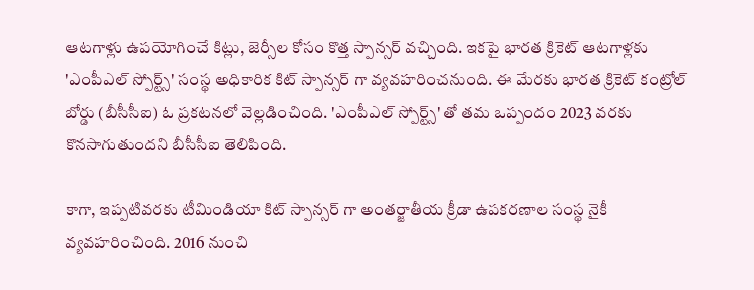ఆటగాళ్లు ఉపయోగించే కిట్లు, జెర్సీల కోసం కొత్త స్పాన్సర్ వచ్చింది. ఇకపై భారత క్రికెట్ ఆటగాళ్లకు 'ఎంపీఎల్ స్పోర్ట్స్' సంస్థ అధికారిక కిట్ స్పాన్సర్ గా వ్యవహరించనుంది. ఈ మేరకు భారత క్రికెట్ కంట్రోల్ బోర్డు (బీసీసీఐ) ఓ ప్రకటనలో వెల్లడించింది. 'ఎంపీఎల్ స్పోర్ట్స్' తో తమ ఒప్పందం 2023 వరకు కొనసాగుతుందని బీసీసీఐ తెలిపింది.

కాగా, ఇప్పటివరకు టీమిండియా కిట్ స్పాన్సర్ గా అంతర్జాతీయ క్రీడా ఉపకరణాల సంస్థ నైకీ వ్యవహరించింది. 2016 నుంచి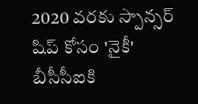2020 వరకు స్పాన్సర్ షిప్ కోసం 'నైకీ' బీసీసీఐకి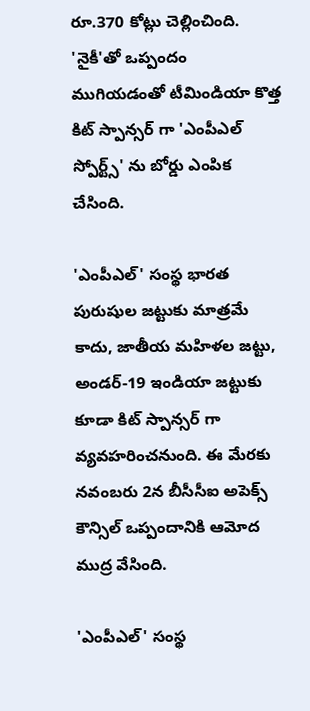రూ.370 కోట్లు చెల్లించింది. 'నైకీ'తో ఒప్పందం ముగియడంతో టీమిండియా కొత్త కిట్ స్పాన్సర్ గా 'ఎంపీఎల్ స్పోర్ట్స్' ను బోర్డు ఎంపిక చేసింది.

'ఎంపీఎల్' సంస్థ భారత పురుషుల జట్టుకు మాత్రమే కాదు, జాతీయ మహిళల జట్టు, అండర్-19 ఇండియా జట్టుకు కూడా కిట్ స్పాన్సర్ గా వ్యవహరించనుంది. ఈ మేరకు నవంబరు 2న బీసీసీఐ అపెక్స్ కౌన్సిల్ ఒప్పందానికి ఆమోద ముద్ర వేసింది.

'ఎంపీఎల్' సంస్థ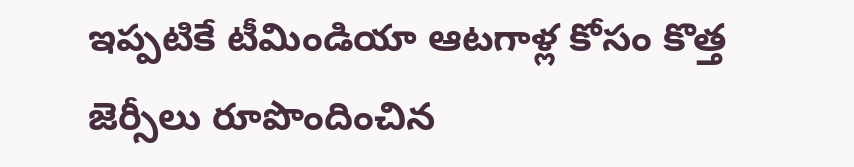ఇప్పటికే టీమిండియా ఆటగాళ్ల కోసం కొత్త జెర్సీలు రూపొందించిన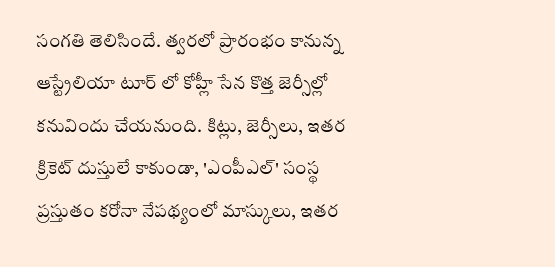సంగతి తెలిసిందే. త్వరలో ప్రారంభం కానున్న ఆస్ట్రేలియా టూర్ లో కోహ్లీ సేన కొత్త జెర్సీల్లో కనువిందు చేయనుంది. కిట్లు, జెర్సీలు, ఇతర క్రికెట్ దుస్తులే కాకుండా, 'ఎంపీఎల్' సంస్థ ప్రస్తుతం కరోనా నేపథ్యంలో మాస్కులు, ఇతర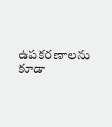ఉపకరణాలను కూడా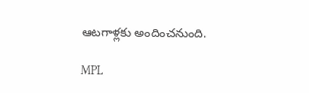ఆటగాళ్లకు అందించనుంది.

MPL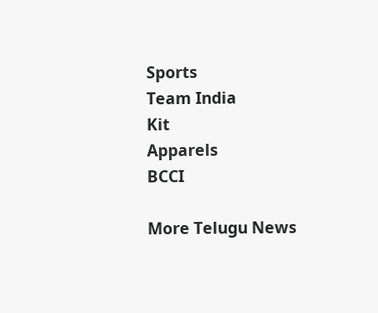Sports
Team India
Kit
Apparels
BCCI

More Telugu News